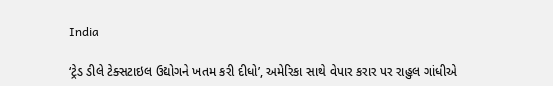India

‘ટ્રેડ ડીલે ટેક્સટાઇલ ઉદ્યોગને ખતમ કરી દીધો’, અમેરિકા સાથે વેપાર કરાર પર રાહુલ ગાંધીએ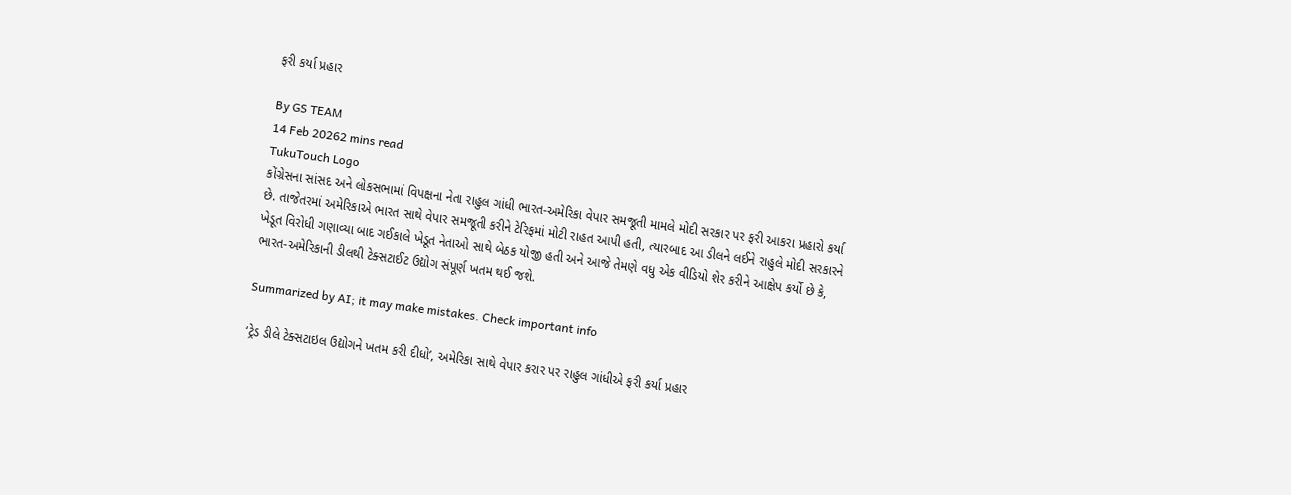ફરી કર્યા પ્રહાર

By GS TEAM
14 Feb 20262 mins read
TukuTouch Logo
કોંગ્રેસના સાંસદ અને લોકસભામાં વિપક્ષના નેતા રાહુલ ગાંધી ભારત-અમેરિકા વેપાર સમજૂતી મામલે મોદી સરકાર પર ફરી આકરા પ્રહારો કર્યા છે. તાજેતરમાં અમેરિકાએ ભારત સાથે વેપાર સમજૂતી કરીને ટેરિફમાં મોટી રાહત આપી હતી, ત્યારબાદ આ ડીલને લઈને રાહુલે મોદી સરકારને ખેડૂત વિરોધી ગણાવ્યા બાદ ગઈકાલે ખેડૂત નેતાઓ સાથે બેઠક યોજી હતી અને આજે તેમણે વધુ એક વીડિયો શેર કરીને આક્ષેપ કર્યો છે કે, ભારત-અમેરિકાની ડીલથી ટેક્સટાઈટ ઉદ્યોગ સંપૂર્ણ ખતમ થઈ જશે.

Summarized by AI; it may make mistakes. Check important info

‘ટ્રેડ ડીલે ટેક્સટાઇલ ઉદ્યોગને ખતમ કરી દીધો’, અમેરિકા સાથે વેપાર કરાર પર રાહુલ ગાંધીએ ફરી કર્યા પ્રહાર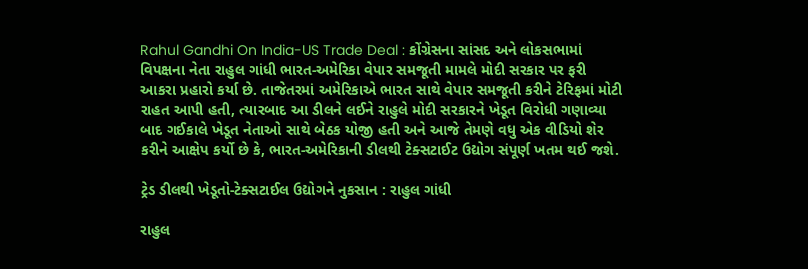Rahul Gandhi On India-US Trade Deal : કોંગ્રેસના સાંસદ અને લોકસભામાં વિપક્ષના નેતા રાહુલ ગાંધી ભારત-અમેરિકા વેપાર સમજૂતી મામલે મોદી સરકાર પર ફરી આકરા પ્રહારો કર્યા છે. તાજેતરમાં અમેરિકાએ ભારત સાથે વેપાર સમજૂતી કરીને ટેરિફમાં મોટી રાહત આપી હતી, ત્યારબાદ આ ડીલને લઈને રાહુલે મોદી સરકારને ખેડૂત વિરોધી ગણાવ્યા બાદ ગઈકાલે ખેડૂત નેતાઓ સાથે બેઠક યોજી હતી અને આજે તેમણે વધુ એક વીડિયો શેર કરીને આક્ષેપ કર્યો છે કે, ભારત-અમેરિકાની ડીલથી ટેક્સટાઈટ ઉદ્યોગ સંપૂર્ણ ખતમ થઈ જશે.

ટ્રેડ ડીલથી ખેડૂતો-ટેક્સટાઈલ ઉદ્યોગને નુકસાન : રાહુલ ગાંધી

રાહુલ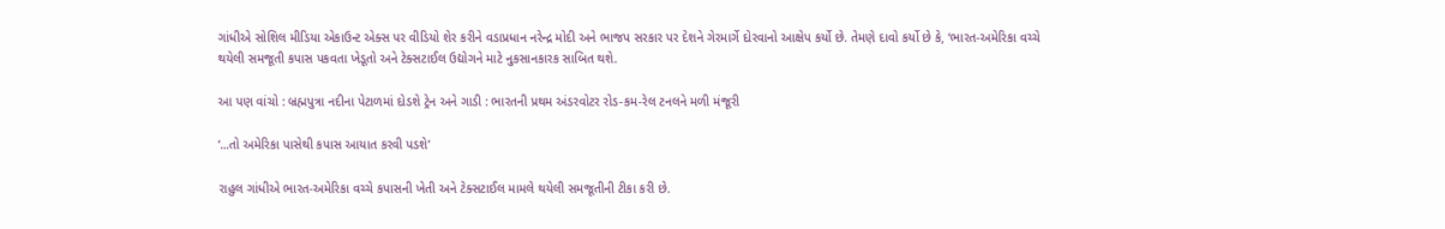ગાંધીએ સોશિલ મીડિયા એકાઉન્ટ એક્સ પર વીડિયો શેર કરીને વડાપ્રધાન નરેન્દ્ર મોદી અને ભાજપ સરકાર પર દેશને ગેરમાર્ગે દોરવાનો આક્ષેપ કર્યો છે. તેમણે દાવો કર્યો છે કે, ‘ભારત-અમેરિકા વચ્ચે થયેલી સમજૂતી કપાસ પકવતા ખેડૂતો અને ટેક્સટાઈલ ઉદ્યોગને માટે નુકસાનકારક સાબિત થશે.

આ પણ વાંચો : બ્રહ્મપુત્રા નદીના પેટાળમાં દોડશે ટ્રેન અને ગાડી : ભારતની પ્રથમ અંડરવોટર રોડ-કમ-રેલ ટનલને મળી મંજૂરી

‘...તો અમેરિકા પાસેથી કપાસ આયાત કરવી પડશે’

રાહુલ ગાંધીએ ભારત-અમેરિકા વચ્ચે કપાસની ખેતી અને ટેક્સટાઈલ મામલે થયેલી સમજૂતીની ટીકા કરી છે.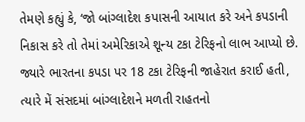તેમણે કહ્યું કે, ‘જો બાંગ્લાદેશ કપાસની આયાત કરે અને કપડાની નિકાસ કરે તો તેમાં અમેરિકાએ શૂન્ય ટકા ટેરિફનો લાભ આપ્યો છે. જ્યારે ભારતના કપડા પર 18 ટકા ટેરિફની જાહેરાત કરાઈ હતી, ત્યારે મેં સંસદમાં બાંગ્લાદેશને મળતી રાહતનો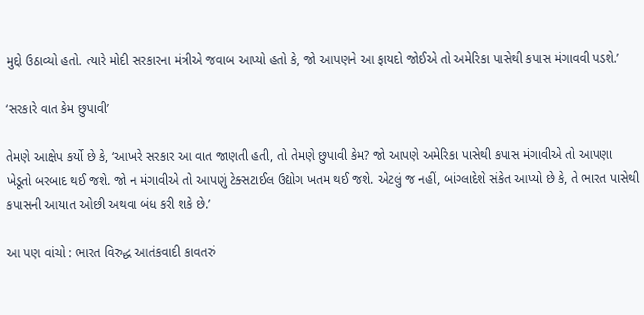મુદ્દો ઉઠાવ્યો હતો. ત્યારે મોદી સરકારના મંત્રીએ જવાબ આપ્યો હતો કે, જો આપણને આ ફાયદો જોઈએ તો અમેરિકા પાસેથી કપાસ મંગાવવી પડશે.’

‘સરકારે વાત કેમ છુપાવી’

તેમણે આક્ષેપ કર્યો છે કે, ‘આખરે સરકાર આ વાત જાણતી હતી, તો તેમણે છુપાવી કેમ? જો આપણે અમેરિકા પાસેથી કપાસ મંગાવીએ તો આપણા ખેડૂતો બરબાદ થઈ જશે. જો ન મંગાવીએ તો આપણું ટેક્સટાઈલ ઉદ્યોગ ખતમ થઈ જશે. એટલું જ નહીં, બાંગ્લાદેશે સંકેત આપ્યો છે કે, તે ભારત પાસેથી કપાસની આયાત ઓછી અથવા બંધ કરી શકે છે.’

આ પણ વાંચો : ભારત વિરુદ્ધ આતંકવાદી કાવતરું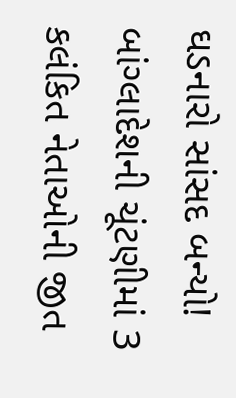ઘડનારો સાંસદ બન્યો! બાંગ્લાદેશની ચૂંટણીમાં 3 કલંકિત નેતાઓની જીત